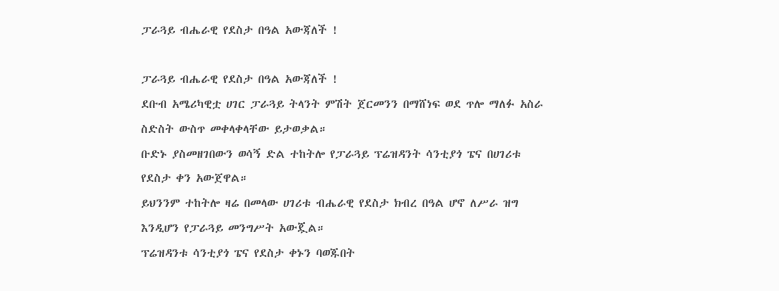ፓራጓይ ብሔራዊ የደስታ በዓል አውጃለች !

ፓራጓይ ብሔራዊ የደስታ በዓል አውጃለች !
ደቡብ አሜሪካዊቷ ሀገር ፓራጓይ ትላንት ምሽት ጀርመንን በማሸነፍ ወደ ጥሎ ማለፉ አስራ ስድስት ውስጥ መቀላቀላቸው ይታወቃል።
ቡድኑ ያስመዘገበውን ወሳኝ ድል ተከትሎ የፓራጓይ ፕሬዝዳንት ሳንቲያጎ ፔና በሀገሪቱ የደስታ ቀን አውጀዋል።
ይህንንም ተከትሎ ዛሬ በመላው ሀገሪቱ ብሔራዊ የደስታ ክብረ በዓል ሆኖ ለሥራ ዝግ እንዲሆን የፓራጓይ መንግሥት አውጇል።
ፕሬዝዳንቱ ሳንቲያጎ ፔና የደስታ ቀኑን ባወጁበት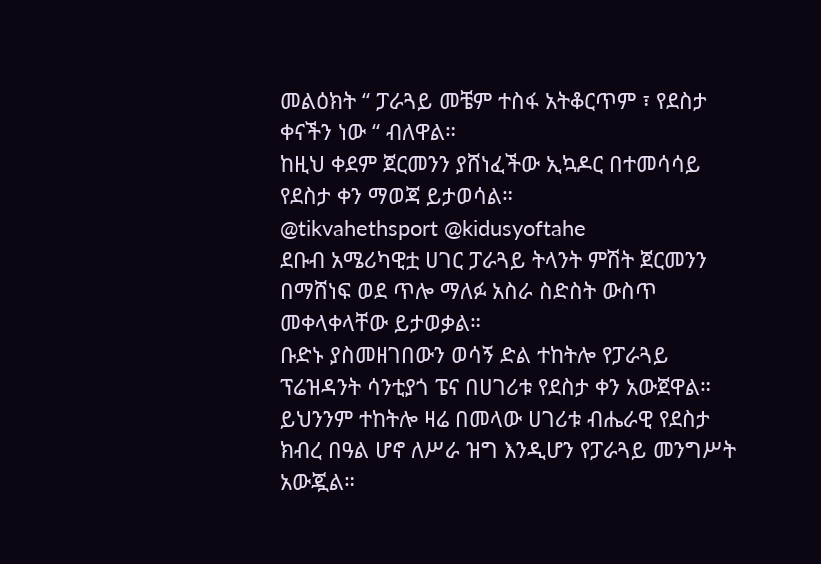መልዕክት “ ፓራጓይ መቼም ተስፋ አትቆርጥም ፣ የደስታ ቀናችን ነው “ ብለዋል።
ከዚህ ቀደም ጀርመንን ያሸነፈችው ኢኳዶር በተመሳሳይ የደስታ ቀን ማወጃ ይታወሳል።
@tikvahethsport @kidusyoftahe
ደቡብ አሜሪካዊቷ ሀገር ፓራጓይ ትላንት ምሽት ጀርመንን በማሸነፍ ወደ ጥሎ ማለፉ አስራ ስድስት ውስጥ መቀላቀላቸው ይታወቃል።
ቡድኑ ያስመዘገበውን ወሳኝ ድል ተከትሎ የፓራጓይ ፕሬዝዳንት ሳንቲያጎ ፔና በሀገሪቱ የደስታ ቀን አውጀዋል።
ይህንንም ተከትሎ ዛሬ በመላው ሀገሪቱ ብሔራዊ የደስታ ክብረ በዓል ሆኖ ለሥራ ዝግ እንዲሆን የፓራጓይ መንግሥት አውጇል።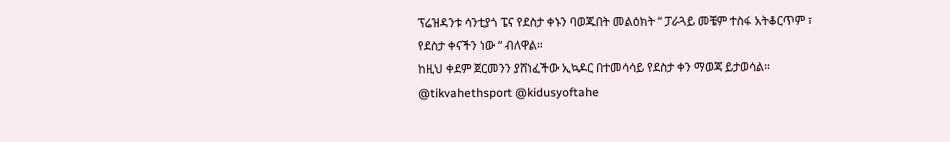ፕሬዝዳንቱ ሳንቲያጎ ፔና የደስታ ቀኑን ባወጁበት መልዕክት “ ፓራጓይ መቼም ተስፋ አትቆርጥም ፣ የደስታ ቀናችን ነው “ ብለዋል።
ከዚህ ቀደም ጀርመንን ያሸነፈችው ኢኳዶር በተመሳሳይ የደስታ ቀን ማወጃ ይታወሳል።
@tikvahethsport @kidusyoftahe